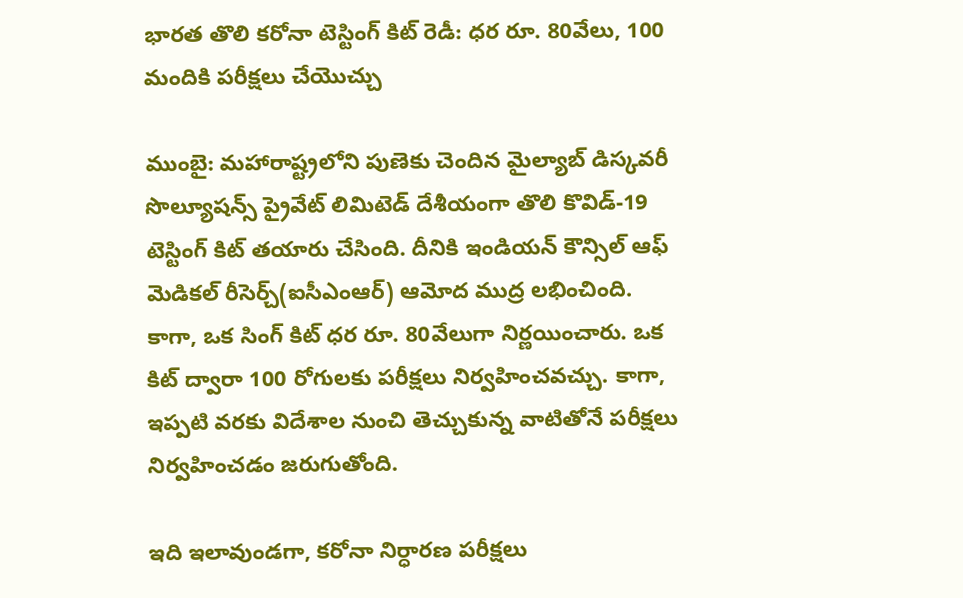భారత తొలి కరోనా టెస్టింగ్ కిట్ రెడీ: ధర రూ. 80వేలు, 100 మందికి పరీక్షలు చేయొచ్చు

ముంబై: మహారాష్ట్రలోని పుణెకు చెందిన మైల్యాబ్ డిస్కవరీ సొల్యూషన్స్ ప్రైవేట్ లిమిటెడ్ దేశీయంగా తొలి కొవిడ్-19 టెస్టింగ్ కిట్ తయారు చేసింది. దీనికి ఇండియన్ కౌన్సిల్ ఆఫ్ మెడికల్ రీసెర్చ్(ఐసీఎంఆర్) ఆమోద ముద్ర లభించింది. కాగా, ఒక సింగ్ కిట్ ధర రూ. 80వేలుగా నిర్ణయించారు. ఒక కిట్ ద్వారా 100 రోగులకు పరీక్షలు నిర్వహించవచ్చు. కాగా, ఇప్పటి వరకు విదేశాల నుంచి తెచ్చుకున్న వాటితోనే పరీక్షలు నిర్వహించడం జరుగుతోంది.

ఇది ఇలావుండగా, కరోనా నిర్ధారణ పరీక్షలు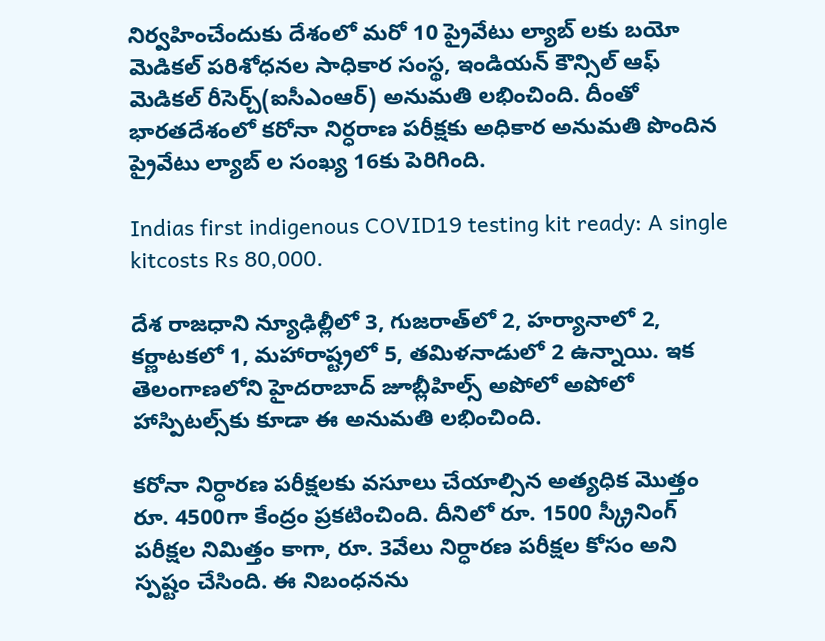నిర్వహించేందుకు దేశంలో మరో 10 ప్రైవేటు ల్యాబ్ లకు బయో మెడికల్ పరిశోధనల సాధికార సంస్థ, ఇండియన్ కౌన్సిల్ ఆఫ్ మెడికల్ రీసెర్చ్(ఐసీఎంఆర్) అనుమతి లభించింది. దీంతో భారతదేశంలో కరోనా నిర్ధరాణ పరీక్షకు అధికార అనుమతి పొందిన ప్రైవేటు ల్యాబ్ ల సంఖ్య 16కు పెరిగింది.

Indias first indigenous COVID19 testing kit ready: A single kitcosts Rs 80,000.

దేశ రాజధాని న్యూఢిల్లీలో 3, గుజరాత్‌లో 2, హర్యానాలో 2, కర్ణాటకలో 1, మహారాష్ట్రలో 5, తమిళనాడులో 2 ఉన్నాయి. ఇక తెలంగాణలోని హైదరాబాద్ జూబ్లీహిల్స్ అపోలో అపోలో హాస్పిటల్స్‌కు కూడా ఈ అనుమతి లభించింది.

కరోనా నిర్ధారణ పరీక్షలకు వసూలు చేయాల్సిన అత్యధిక మొత్తం రూ. 4500గా కేంద్రం ప్రకటించింది. దీనిలో రూ. 1500 స్క్రీనింగ్ పరీక్షల నిమిత్తం కాగా, రూ. 3వేలు నిర్ధారణ పరీక్షల కోసం అని స్పష్టం చేసింది. ఈ నిబంధనను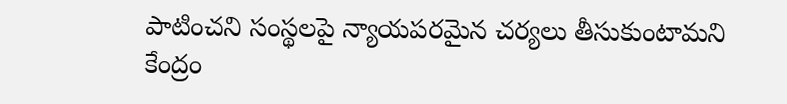పాటించని సంస్థలపై న్యాయపరమైన చర్యలు తీసుకుంటామని కేంద్రం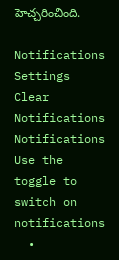హెచ్చరించింది.

Notifications
Settings
Clear Notifications
Notifications
Use the toggle to switch on notifications
  •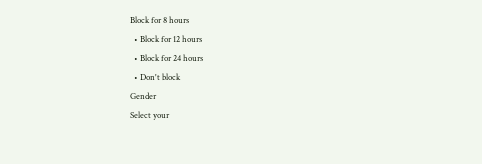Block for 8 hours
  • Block for 12 hours
  • Block for 24 hours
  • Don't block
Gender
Select your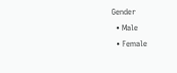Gender
  • Male
  • Female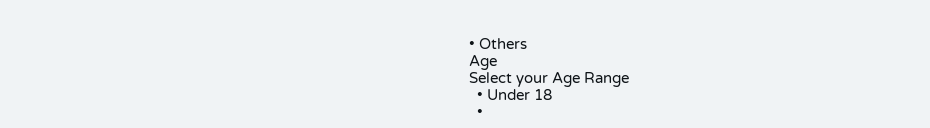• Others
Age
Select your Age Range
  • Under 18
  •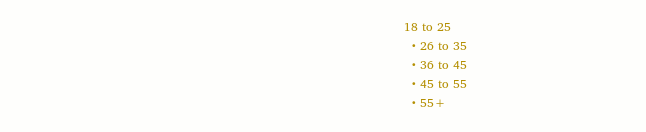18 to 25
  • 26 to 35
  • 36 to 45
  • 45 to 55
  • 55+